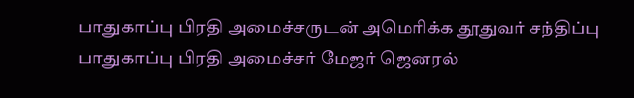பாதுகாப்பு பிரதி அமைச்சருடன் அமெரிக்க தூதுவர் சந்திப்பு
பாதுகாப்பு பிரதி அமைச்சர் மேஜர் ஜெனரல்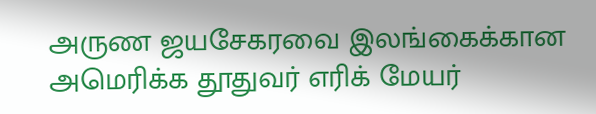அருண ஜயசேகரவை இலங்கைக்கான அமெரிக்க தூதுவர் எரிக் மேயர்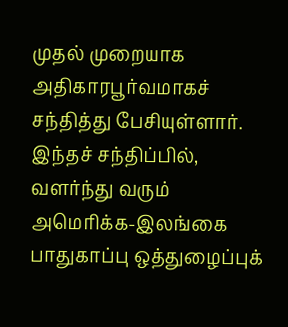முதல் முறையாக அதிகாரபூர்வமாகச் சந்தித்து பேசியுள்ளார்.
இந்தச் சந்திப்பில், வளர்ந்து வரும் அமெரிக்க-இலங்கை பாதுகாப்பு ஒத்துழைப்புக்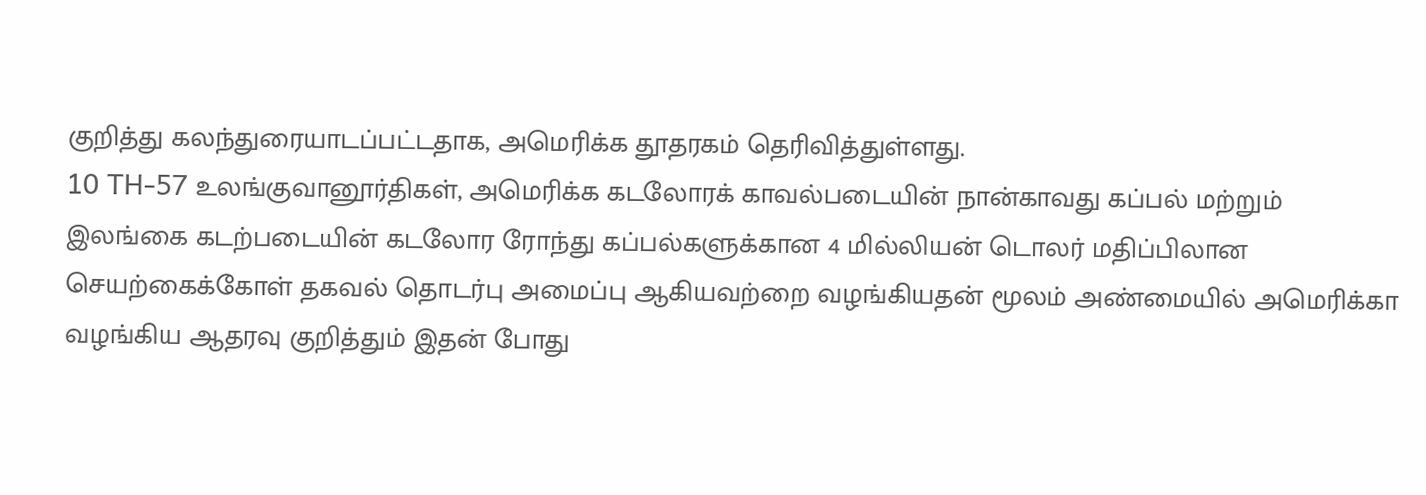குறித்து கலந்துரையாடப்பட்டதாக, அமெரிக்க தூதரகம் தெரிவித்துள்ளது.
10 TH-57 உலங்குவானூர்திகள், அமெரிக்க கடலோரக் காவல்படையின் நான்காவது கப்பல் மற்றும் இலங்கை கடற்படையின் கடலோர ரோந்து கப்பல்களுக்கான 4 மில்லியன் டொலர் மதிப்பிலான செயற்கைக்கோள் தகவல் தொடர்பு அமைப்பு ஆகியவற்றை வழங்கியதன் மூலம் அண்மையில் அமெரிக்கா வழங்கிய ஆதரவு குறித்தும் இதன் போது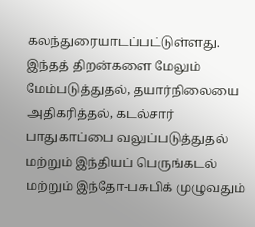கலந்துரையாடப்பட்டுள்ளது.
இந்தத் திறன்களை மேலும் மேம்படுத்துதல், தயார்நிலையை அதிகரித்தல், கடல்சார் பாதுகாப்பை வலுப்படுத்துதல் மற்றும் இந்தியப் பெருங்கடல் மற்றும் இந்தோ-பசுபிக் முழுவதும்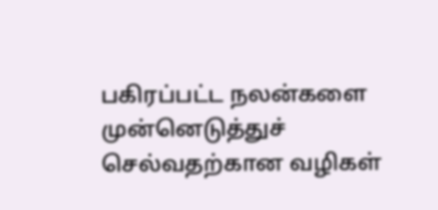பகிரப்பட்ட நலன்களை முன்னெடுத்துச் செல்வதற்கான வழிகள்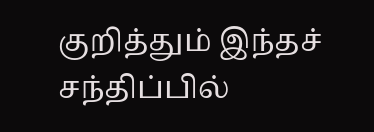குறித்தும் இந்தச் சந்திப்பில்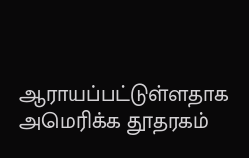ஆராயப்பட்டுள்ளதாக அமெரிக்க தூதரகம்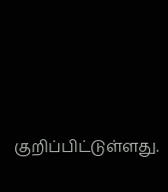குறிப்பிட்டுள்ளது.